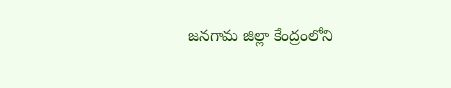జనగామ జిల్లా కేంద్రంలోని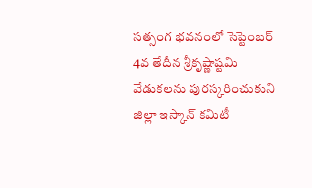సత్సంగ భవనంలో సెప్టెంబర్ 4వ తేదీన శ్రీకృష్ణాష్టమి వేడుకలను పురస్కరించుకుని జిల్లా ఇస్కాన్ కమిటీ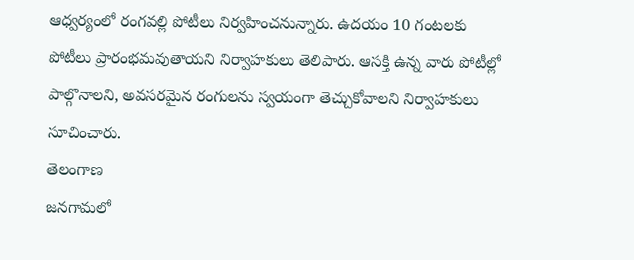ఆధ్వర్యంలో రంగవల్లి పోటీలు నిర్వహించనున్నారు. ఉదయం 10 గంటలకు పోటీలు ప్రారంభమవుతాయని నిర్వాహకులు తెలిపారు. ఆసక్తి ఉన్న వారు పోటీల్లో పాల్గొనాలని, అవసరమైన రంగులను స్వయంగా తెచ్చుకోవాలని నిర్వాహకులు సూచించారు.
తెలంగాణ
జనగామలో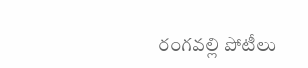రంగవల్లి పోటీలు